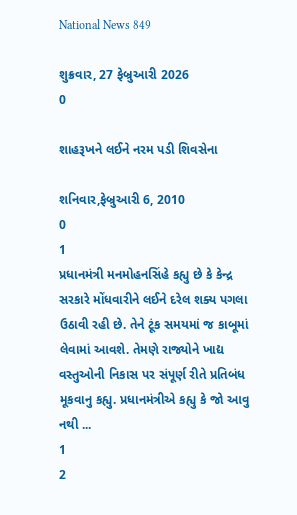National News 849

શુક્રવાર, 27 ફેબ્રુઆરી 2026
0

શાહરૂખને લઈને નરમ પડી શિવસેના

શનિવાર,ફેબ્રુઆરી 6, 2010
0
1
પ્રધાનમંત્રી મનમોહનસિંહે કહ્યુ છે કે કેન્દ્ર સરકારે મોંધવારીને લઈને દરેલ શક્ય પગલા ઉઠાવી રહી છે. તેને ટૂંક સમયમાં જ કાબૂમાં લેવામાં આવશે. તેમણે રાજ્યોને ખાદ્ય વસ્તુઓની નિકાસ પર સંપૂર્ણ રીતે પ્રતિબંધ મૂકવાનુ કહ્યુ. પ્રધાનમંત્રીએ કહ્યુ કે જો આવુ નથી ...
1
2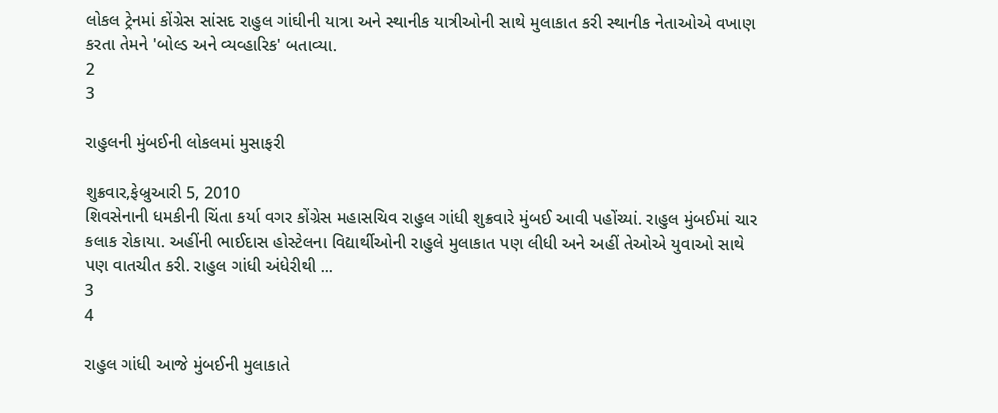લોકલ ટ્રેનમાં કોંગ્રેસ સાંસદ રાહુલ ગાંઘીની યાત્રા અને સ્થાનીક યાત્રીઓની સાથે મુલાકાત કરી સ્થાનીક નેતાઓએ વખાણ કરતા તેમને 'બોલ્ડ અને વ્યવ્હારિક' બતાવ્યા.
2
3

રાહુલની મુંબઈની લોકલમાં મુસાફરી

શુક્રવાર,ફેબ્રુઆરી 5, 2010
શિવસેનાની ધમકીની ચિંતા કર્યા વગર કોંગ્રેસ મહાસચિવ રાહુલ ગાંધી શુક્રવારે મુંબઈ આવી પહોંચ્યાં. રાહુલ મુંબઈમાં ચાર કલાક રોકાયા. અહીંની ભાઈદાસ હોસ્ટેલના વિદ્યાર્થીઓની રાહુલે મુલાકાત પણ લીધી અને અહીં તેઓએ યુવાઓ સાથે પણ વાતચીત કરી. રાહુલ ગાંધી અંધેરીથી ...
3
4

રાહુલ ગાંધી આજે મુંબઈની મુલાકાતે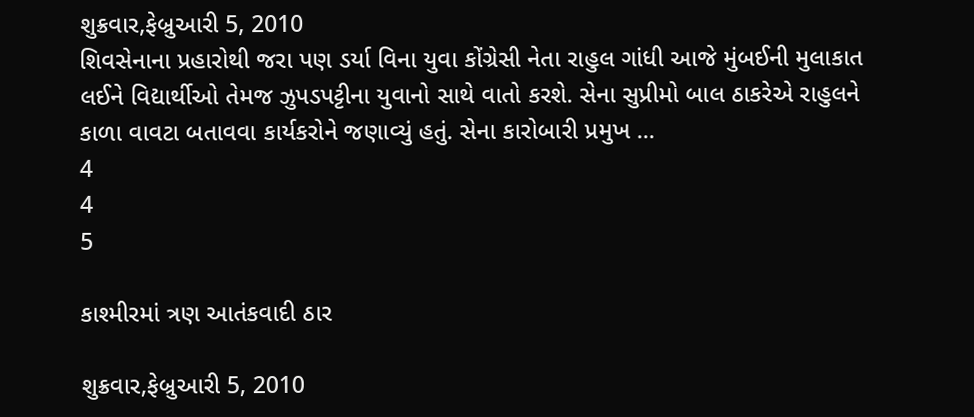શુક્રવાર,ફેબ્રુઆરી 5, 2010
શિવસેનાના પ્રહારોથી જરા પણ ડર્યા વિના યુવા કોંગ્રેસી નેતા રાહુલ ગાંધી આજે મુંબઈની મુલાકાત લઈને વિદ્યાર્થીઓ તેમજ ઝુપડપટ્ટીના યુવાનો સાથે વાતો કરશે. સેના સુપ્રીમો બાલ ઠાકરેએ રાહુલને કાળા વાવટા બતાવવા કાર્યકરોને જણાવ્યું હતું. સેના કારોબારી પ્રમુખ ...
4
4
5

કાશ્મીરમાં ત્રણ આતંકવાદી ઠાર

શુક્રવાર,ફેબ્રુઆરી 5, 2010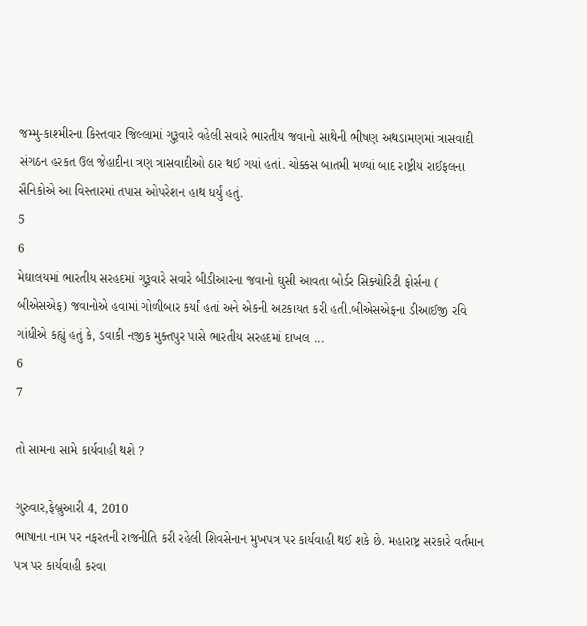જમ્મુ-કાશ્મીરના કિસ્તવાર જિલ્લામાં ગુરૂવારે વહેલી સવારે ભારતીય જવાનો સાથેની ભીષણ અથડામણમાં ત્રાસવાદી સંગઠન હરકત ઉલ જેહાદીના ત્રણ ત્રાસવાદીઓ ઠાર થઈ ગયાં હતાં. ચોક્કસ બાતમી મળ્યાં બાદ રાષ્ટ્રીય રાઈફલના સૈનિકોએ આ વિસ્તારમાં તપાસ ઓપરેશન હાથ ધર્યું હતું.
5
6
મેઘાલયમાં ભારતીય સરહદમાં ગુરૂવારે સવારે બીડીઆરના જવાનો ઘુસી આવતા બોર્ડર સિક્યોરિટી ફોર્સના ( બીએસએફ) જવાનોએ હવામાં ગોળીબાર કર્યાં હતાં અને એકની અટકાયત કરી હતી.બીએસએફના ડીઆઈજી રવિ ગાંધીએ કહ્યું હતું કે, ડવાકી નજીક મુક્તપુર પાસે ભારતીય સરહદમાં દાખલ ...
6
7

તો સામના સામે કાર્યવાહી થશે ?

ગુરુવાર,ફેબ્રુઆરી 4, 2010
ભાષાના નામ પર નફરતની રાજનીતિ કરી રહેલી શિવસેનાન મુખપત્ર પર કાર્યવાહી થઈ શકે છે. મહારાષ્ટ્ર સરકારે વર્તમાન પત્ર પર કાર્યવાહી કરવા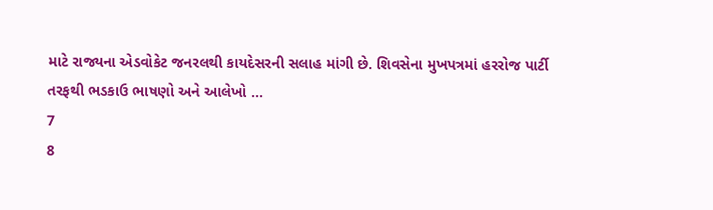માટે રાજ્યના એડવોકેટ જનરલથી કાયદેસરની સલાહ માંગી છે. શિવસેના મુખપત્રમાં હરરોજ પાર્ટી તરફથી ભડકાઉ ભાષણો અને આલેખો ...
7
8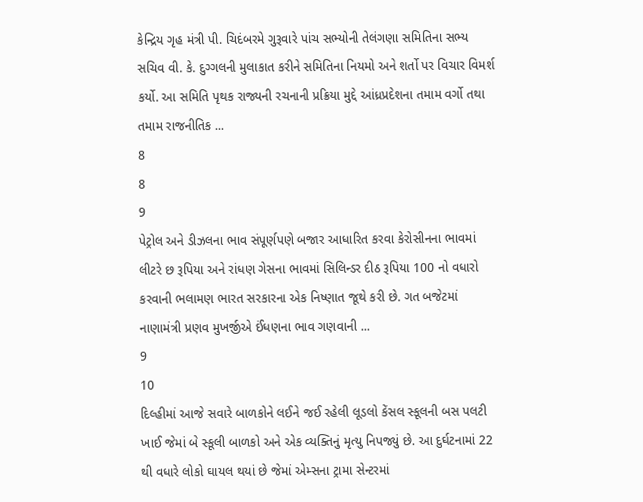કેન્દ્રિય ગૃહ મંત્રી પી. ચિદંબરમે ગુરૂવારે પાંચ સભ્યોની તેલંગણા સમિતિના સભ્ય સચિવ વી. કે. દુગ્ગલની મુલાકાત કરીને સમિતિના નિયમો અને શર્તો પર વિચાર વિમર્શ કર્યો. આ સમિતિ પૃથક રાજ્યની રચનાની પ્રક્રિયા મુદ્દે આંધ્રપ્રદેશના તમામ વર્ગો તથા તમામ રાજનીતિક ...
8
8
9
પેટ્રોલ અને ડીઝલના ભાવ સંપૂર્ણપણે બજાર આધારિત કરવા કેરોસીનના ભાવમાં લીટરે છ રૂપિયા અને રાંધણ ગેસના ભાવમાં સિલિન્ડર દીઠ રૂપિયા 100 નો વધારો કરવાની ભલામણ ભારત સરકારના એક નિષ્ણાત જૂથે કરી છે. ગત બજેટમાં નાણામંત્રી પ્રણવ મુખર્જીએ ઈંધણના ભાવ ગણવાની ...
9
10
દિલ્હીમાં આજે સવારે બાળકોને લઈને જઈ રહેલી લૂડલો કેંસલ સ્કૂલની બસ પલટી ખાઈ જેમાં બે સ્કૂલી બાળકો અને એક વ્યક્તિનું મૃત્યુ નિપજ્યું છે. આ દુર્ઘટનામાં 22 થી વધારે લોકો ઘાયલ થયાં છે જેમાં એમ્સના ટ્રામા સેન્ટરમાં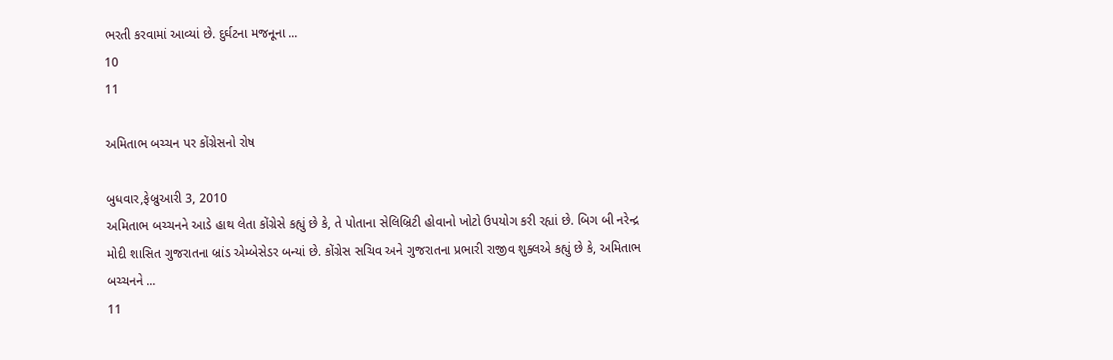ભરતી કરવામાં આવ્યાં છે. દુર્ઘટના મજનૂના ...
10
11

અમિતાભ બચ્ચન પર કોંગ્રેસનો રોષ

બુધવાર,ફેબ્રુઆરી 3, 2010
અમિતાભ બચ્ચનને આડે હાથ લેતા કોંગ્રેસે કહ્યું છે કે, તે પોતાના સેલિબ્રિટી હોવાનો ખોટો ઉપયોગ કરી રહ્યાં છે. બિગ બી નરેન્દ્ર મોદી શાસિત ગુજરાતના બ્રાંડ એમ્બેસેડર બન્યાં છે. કોંગ્રેસ સચિવ અને ગુજરાતના પ્રભારી રાજીવ શુક્લએ કહ્યું છે કે, અમિતાભ બચ્ચનને ...
11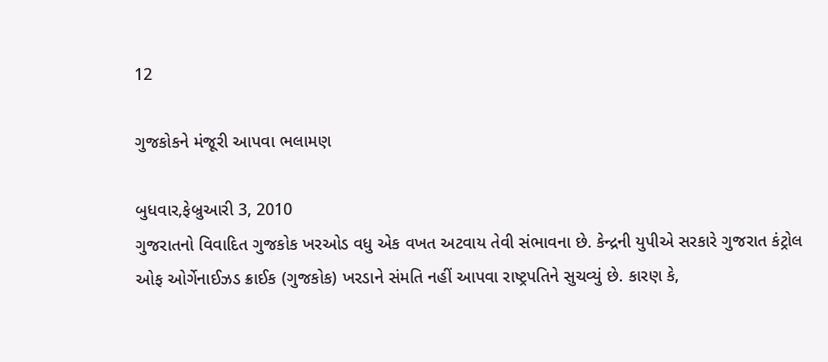12

ગુજકોકને મંજૂરી આપવા ભલામણ

બુધવાર,ફેબ્રુઆરી 3, 2010
ગુજરાતનો વિવાદિત ગુજકોક ખરઓડ વધુ એક વખત અટવાય તેવી સંભાવના છે. કેન્દ્રની યુપીએ સરકારે ગુજરાત કંટ્રોલ ઓફ ઓર્ગેનાઈઝડ ક્રાઈક (ગુજકોક) ખરડાને સંમતિ નહીં આપવા રાષ્ટ્રપતિને સુચવ્યું છે. કારણ કે,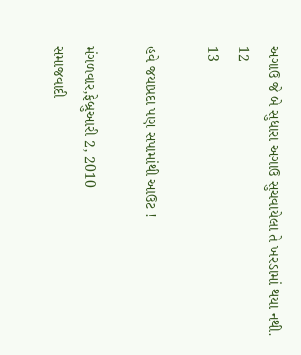અગાઉ જે બે સુધારા અગાઉ સુચવાયેલા તે ખરડામાં થયા નથી.
12
13

હવે જયાપ્રદા પણ સપામાંથી આઉટ !

મંગળવાર,ફેબ્રુઆરી 2, 2010
સમાજવાદી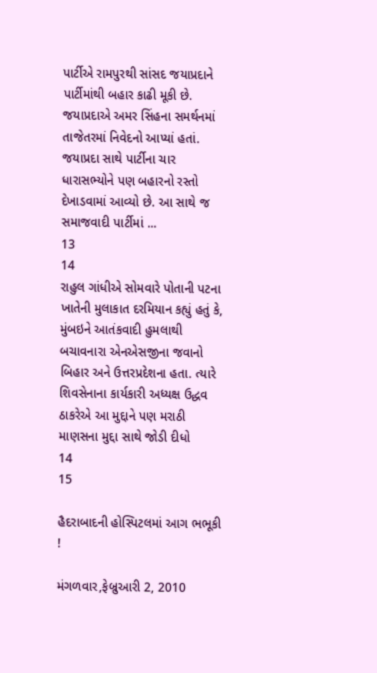પાર્ટીએ રામપુરથી સાંસદ જયાપ્રદાને પાર્ટીમાંથી બહાર કાઢી મૂકી છે. જયાપ્રદાએ અમર સિંહના સમર્થનમાં તાજેતરમાં નિવેદનો આપ્યાં હતાં. જયાપ્રદા સાથે પાર્ટીના ચાર ધારાસભ્યોને પણ બહારનો રસ્તો દેખાડવામાં આવ્યો છે. આ સાથે જ સમાજવાદી પાર્ટીમાં ...
13
14
રાહુલ ગાંધીએ સોમવારે પોતાની પટના ખાતેની મુલાકાત દરમિયાન કહ્યું હતું કે, મુંબઇને આતંકવાદી હુમલાથી બચાવનારા એનએસજીના જવાનો બિહાર અને ઉત્તરપ્રદેશના હતા. ત્યારે શિવસેનાના કાર્યકારી અધ્યક્ષ ઉદ્ધવ ઠાકરેએ આ મુદ્દાને પણ મરાઠી માણસના મુદ્દા સાથે જોડી દીધો
14
15

હૈદરાબાદની હોસ્પિટલમાં આગ ભભૂકી !

મંગળવાર,ફેબ્રુઆરી 2, 2010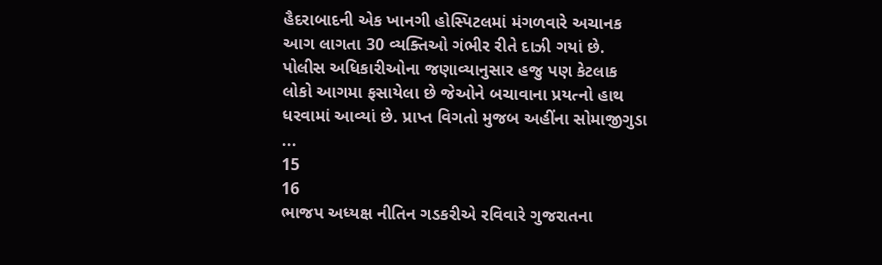હૈદરાબાદની એક ખાનગી હોસ્પિટલમાં મંગળવારે અચાનક આગ લાગતા 30 વ્યક્તિઓ ગંભીર રીતે દાઝી ગયાં છે. પોલીસ અધિકારીઓના જણાવ્યાનુસાર હજુ પણ કેટલાક લોકો આગમા ફસાયેલા છે જેઓને બચાવાના પ્રયત્નો હાથ ધરવામાં આવ્યાં છે. પ્રાપ્ત વિગતો મુજબ અહીંના સોમાજીગુડા ...
15
16
ભાજપ અધ્યક્ષ નીતિન ગડકરીએ રવિવારે ગુજરાતના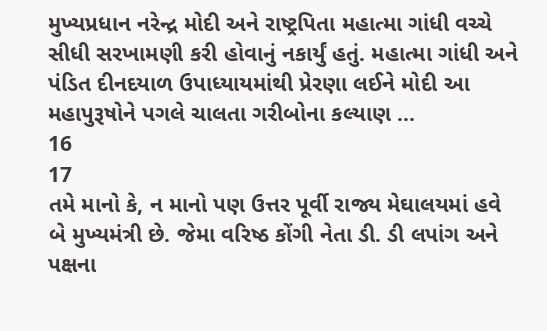મુખ્યપ્રધાન નરેન્દ્ર મોદી અને રાષ્ટ્રપિતા મહાત્મા ગાંધી વચ્ચે સીધી સરખામણી કરી હોવાનું નકાર્યું હતું. મહાત્મા ગાંધી અને પંડિત દીનદયાળ ઉપાધ્યાયમાંથી પ્રેરણા લઈને મોદી આ મહાપુરૂષોને પગલે ચાલતા ગરીબોના કલ્યાણ ...
16
17
તમે માનો કે, ન માનો પણ ઉત્તર પૂર્વી રાજ્ય મેઘાલયમાં હવે બે મુખ્યમંત્રી છે. જેમા વરિષ્ઠ કોંગી નેતા ડી. ડી લપાંગ અને પક્ષના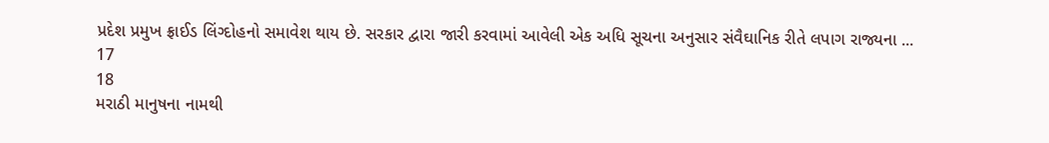પ્રદેશ પ્રમુખ ફ્રાઈડ લિંગ્દોહનો સમાવેશ થાય છે. સરકાર દ્વારા જારી કરવામાં આવેલી એક અધિ સૂચના અનુસાર સંવૈઘાનિક રીતે લપાગ રાજ્યના ...
17
18
મરાઠી માનુષના નામથી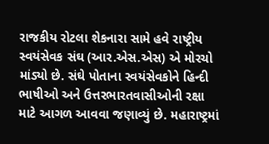રાજકીય રોટલા શેકનારા સામે હવે રાષ્ટ્રીય સ્વયંસેવક સંઘ (આર.એસ.એસ) એ મોરચો માંડ્યો છે. સંઘે પોતાના સ્વયંસેવકોને હિન્દી ભાષીઓ અને ઉત્તરભારતવાસીઓની રક્ષા માટે આગળ આવવા જણાવ્યું છે. મહારાષ્ટ્રમાં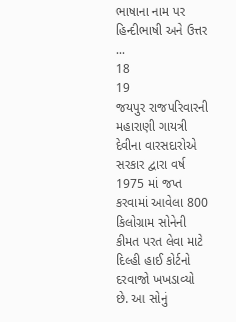ભાષાના નામ પર હિન્દીભાષી અને ઉત્તર ...
18
19
જયપુર રાજપરિવારની મહારાણી ગાયત્રી દેવીના વારસદારોએ સરકાર દ્વારા વર્ષ 1975 માં જપ્ત કરવામાં આવેલા 800 કિલોગ્રામ સોનેની કીમત પરત લેવા માટે દિલ્હી હાઈ કોર્ટનો દરવાજો ખખડાવ્યો છે. આ સોનું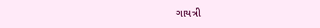ગાયત્રી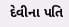દેવીના પતિ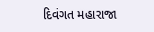દિવંગત મહારાજા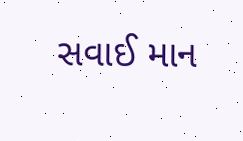સવાઈ માન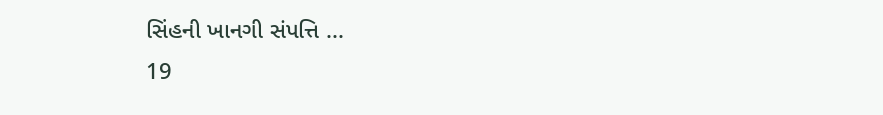સિંહની ખાનગી સંપત્તિ ...
19